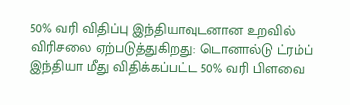50% வரி விதிப்பு இந்தியாவுடனான உறவில் விரிசலை ஏற்படுத்துகிறது: டொனால்டு ட்ரம்ப்
இந்தியா மீது விதிக்கப்பட்ட 50% வரி பிளவை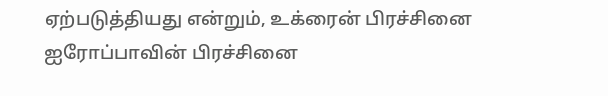ஏற்படுத்தியது என்றும், உக்ரைன் பிரச்சினை ஐரோப்பாவின் பிரச்சினை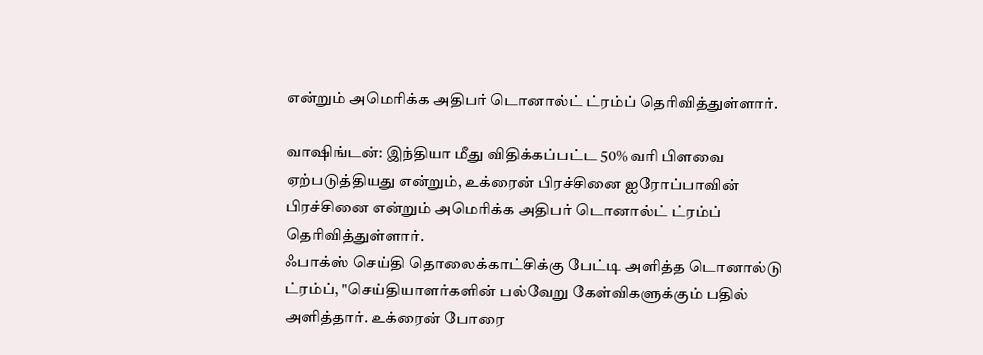என்றும் அமெரிக்க அதிபர் டொனால்ட் ட்ரம்ப் தெரிவித்துள்ளார்.

வாஷிங்டன்: இந்தியா மீது விதிக்கப்பட்ட 50% வரி பிளவை ஏற்படுத்தியது என்றும், உக்ரைன் பிரச்சினை ஐரோப்பாவின் பிரச்சினை என்றும் அமெரிக்க அதிபர் டொனால்ட் ட்ரம்ப் தெரிவித்துள்ளார்.
ஃபாக்ஸ் செய்தி தொலைக்காட்சிக்கு பேட்டி அளித்த டொனால்டு ட்ரம்ப், "செய்தியாளர்களின் பல்வேறு கேள்விகளுக்கும் பதில் அளித்தார். உக்ரைன் போரை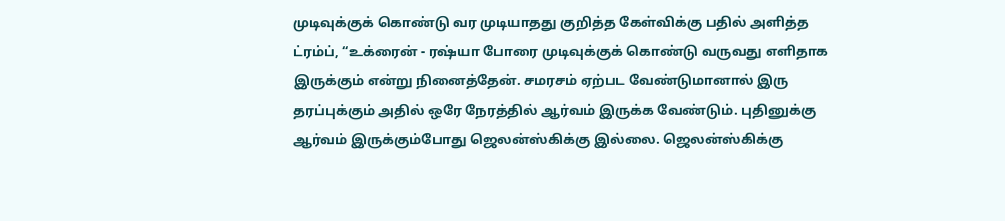முடிவுக்குக் கொண்டு வர முடியாதது குறித்த கேள்விக்கு பதில் அளித்த ட்ரம்ப், “உக்ரைன் - ரஷ்யா போரை முடிவுக்குக் கொண்டு வருவது எளிதாக இருக்கும் என்று நினைத்தேன். சமரசம் ஏற்பட வேண்டுமானால் இரு தரப்புக்கும் அதில் ஒரே நேரத்தில் ஆர்வம் இருக்க வேண்டும். புதினுக்கு ஆர்வம் இருக்கும்போது ஜெலன்ஸ்கிக்கு இல்லை. ஜெலன்ஸ்கிக்கு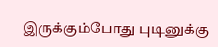இருக்கும்போது புடினுக்கு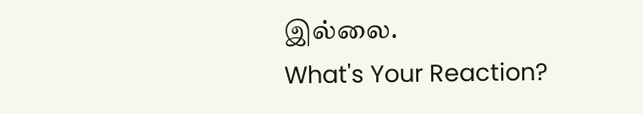இல்லை.
What's Your Reaction?